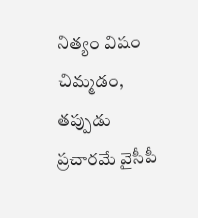నిత్యం విషం చిమ్మడం, తప్పుడు ప్రచారమే వైసీపీ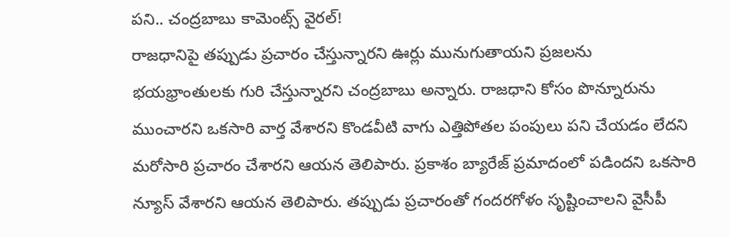పని.. చంద్రబాబు కామెంట్స్ వైరల్!
రాజధానిపై తప్పుడు ప్రచారం చేస్తున్నారని ఊర్లు మునుగుతాయని ప్రజలను భయభ్రాంతులకు గురి చేస్తున్నారని చంద్రబాబు అన్నారు. రాజధాని కోసం పొన్నూరును ముంచారని ఒకసారి వార్త వేశారని కొండవీటి వాగు ఎత్తిపోతల పంపులు పని చేయడం లేదని మరోసారి ప్రచారం చేశారని ఆయన తెలిపారు. ప్రకాశం బ్యారేజ్ ప్రమాదంలో పడిందని ఒకసారి న్యూస్ వేశారని ఆయన తెలిపారు. తప్పుడు ప్రచారంతో గందరగోళం సృష్టించాలని వైసీపీ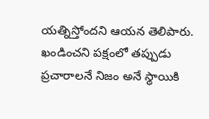యత్నిస్తోందని ఆయన తెలిపారు.
ఖండించని పక్షంలో తప్పుడు ప్రచారాలనే నిజం అనే స్థాయికి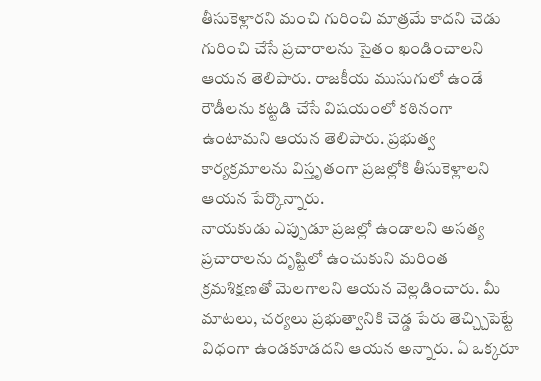తీసుకెళ్లారని మంచి గురించి మాత్రమే కాదని చెడు గురించి చేసే ప్రచారాలను సైతం ఖండించాలని ఆయన తెలిపారు. రాజకీయ ముసుగులో ఉండే రౌడీలను కట్టడి చేసే విషయంలో కఠినంగా ఉంటామని ఆయన తెలిపారు. ప్రభుత్వ కార్యక్రమాలను విస్తృతంగా ప్రజల్లోకి తీసుకెళ్లాలని ఆయన పేర్కొన్నారు.
నాయకుడు ఎప్పుడూ ప్రజల్లో ఉండాలని అసత్య ప్రచారాలను దృష్టిలో ఉంచుకుని మరింత క్రమశిక్షణతో మెలగాలని ఆయన వెల్లడించారు. మీ మాటలు, చర్యలు ప్రభుత్వానికి చెడ్డ పేరు తెచ్చ్చిపెట్టే విధంగా ఉండకూడదని ఆయన అన్నారు. ఏ ఒక్కరూ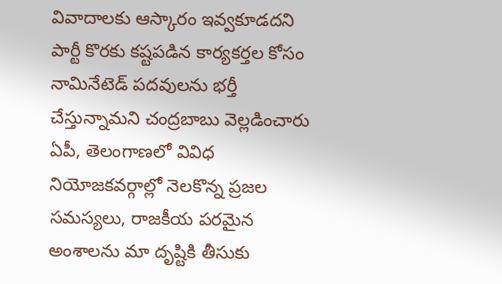వివాదాలకు ఆస్కారం ఇవ్వకూడదని పార్టీ కొరకు కష్టపడిన కార్యకర్తల కోసం నామినేటెడ్ పదవులను భర్తీ చేస్తున్నామని చంద్రబాబు వెల్లడించారు
ఏపీ, తెలంగాణలో వివిధ నియోజకవర్గాల్లో నెలకొన్న ప్రజల సమస్యలు, రాజకీయ పరమైన అంశాలను మా దృష్టికి తీసుకు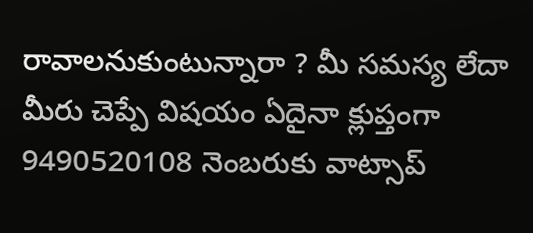రావాలనుకుంటున్నారా ? మీ సమస్య లేదా మీరు చెప్పే విషయం ఏదైనా క్లుప్తంగా 9490520108 నెంబరుకు వాట్సాప్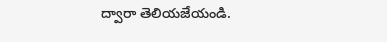ద్వారా తెలియజేయండి.